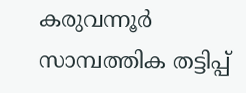കരുവന്നൂർ സാമ്പത്തിക തട്ടിപ്പ്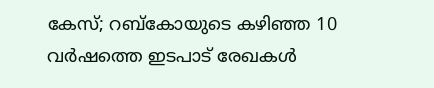കേസ്; റബ്കോയുടെ കഴിഞ്ഞ 10 വർഷത്തെ ഇടപാട് രേഖകൾ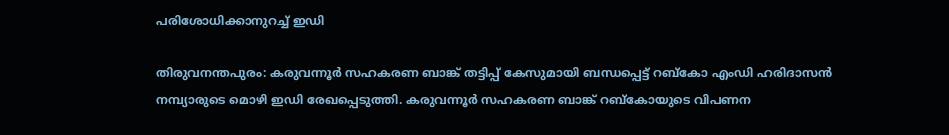പരിശോധിക്കാനുറച്ച് ഇഡി

തിരുവനന്തപുരം: കരുവന്നൂര്‍ സഹകരണ ബാങ്ക് തട്ടിപ്പ് കേസുമായി ബന്ധപ്പെട്ട് റബ്കോ എംഡി ഹരിദാസന്‍ നമ്പ്യാരുടെ മൊഴി ഇഡി രേഖപ്പെടുത്തി. കരുവന്നൂർ സഹകരണ ബാങ്ക് റബ്കോയുടെ വിപണന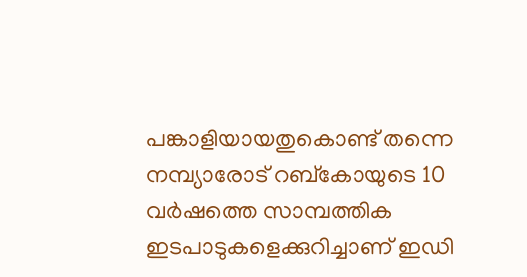പങ്കാളിയായതുകൊണ്ട് തന്നെ നമ്പ്യാരോട് റബ്കോയുടെ 10 വർഷത്തെ സാമ്പത്തിക ഇടപാടുകളെക്കുറിച്ചാണ് ഇഡി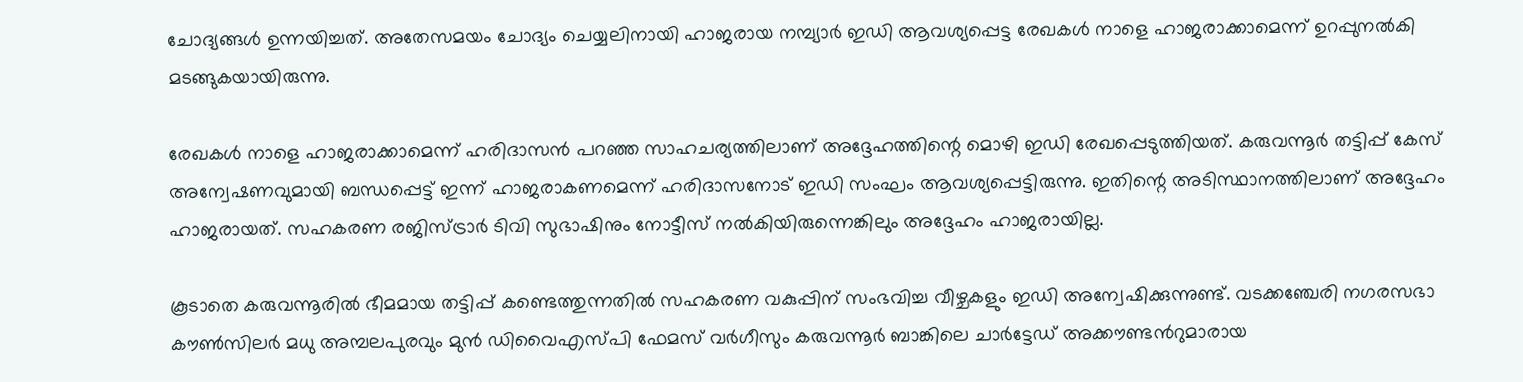ചോദ്യങ്ങൾ ഉന്നയിച്ചത്. അതേസമയം ചോദ്യം ചെയ്യലിനായി ഹാജരായ നമ്പ്യാർ ഇഡി ആവശ്യപ്പെട്ട രേഖകൾ നാളെ ഹാജരാക്കാമെന്ന് ഉറപ്പുനൽകി മടങ്ങുകയായിരുന്നു.

രേഖകൾ നാളെ ഹാജരാക്കാമെന്ന് ഹരിദാസൻ പറഞ്ഞ സാഹചര്യത്തിലാണ് അദ്ദേഹത്തിന്റെ മൊഴി ഇഡി രേഖപ്പെടുത്തിയത്. കരുവന്നൂർ തട്ടിപ്പ് കേസ് അന്വേഷണവുമായി ബന്ധപ്പെട്ട് ഇന്ന് ഹാജരാകണമെന്ന് ഹരിദാസനോട് ഇഡി സംഘം ആവശ്യപ്പെട്ടിരുന്നു. ഇതിന്റെ അടിസ്ഥാനത്തിലാണ് അദ്ദേഹം ഹാജരായത്. സഹകരണ രജിസ്ട്രാർ ടിവി സുഭാഷിനും നോട്ടീസ് നൽകിയിരുന്നെങ്കിലും അദ്ദേഹം ഹാജരായില്ല.

കൂടാതെ കരുവന്നൂരിൽ ഭീമമായ തട്ടിപ്പ് കണ്ടെത്തുന്നതിൽ സഹകരണ വകുപ്പിന് സംഭവിച്ച വീഴ്ചകളും ഇഡി അന്വേഷിക്കുന്നുണ്ട്. വടക്കഞ്ചേരി നഗരസഭാ കൗണ്‍സിലർ മധു അമ്പലപുരവും മുൻ ഡിവൈഎസ്പി ഫേമസ് വർഗീസും കരുവന്നൂർ ബാങ്കിലെ ചാർട്ടേഡ് അക്കൗണ്ടന്‍റുമാരായ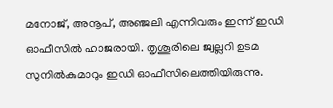മനോജ്, അനൂപ്, അഞ്ജലി എന്നിവരും ഇന്ന് ഇഡി ഓഫീസിൽ ഹാജരായി. തൃശൂരിലെ ജ്വല്ലറി ഉടമ സുനിൽകുമാറും ഇഡി ഓഫീസിലെത്തിയിരുന്നു.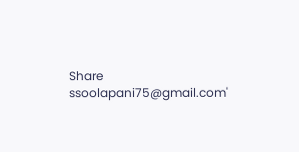Share
ssoolapani75@gmail.com'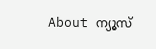About ന്യൂസ്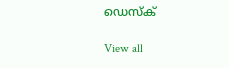ഡെസ്ക്

View all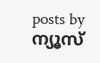posts by ന്യൂസ്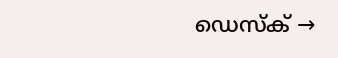ഡെസ്ക് →